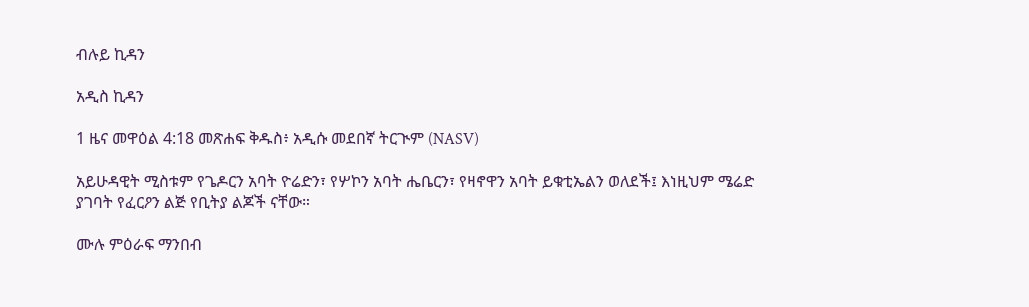ብሉይ ኪዳን

አዲስ ኪዳን

1 ዜና መዋዕል 4:18 መጽሐፍ ቅዱስ፥ አዲሱ መደበኛ ትርጒም (NASV)

አይሁዳዊት ሚስቱም የጌዶርን አባት ዮሬድን፣ የሦኮን አባት ሔቤርን፣ የዛኖዋን አባት ይቁቲኤልን ወለደች፤ እነዚህም ሜሬድ ያገባት የፈርዖን ልጅ የቢትያ ልጆች ናቸው።

ሙሉ ምዕራፍ ማንበብ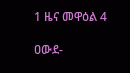1 ዜና መዋዕል 4

ዐውደ-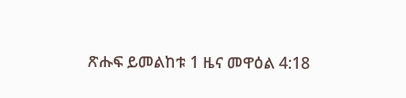ጽሑፍ ይመልከቱ 1 ዜና መዋዕል 4:18